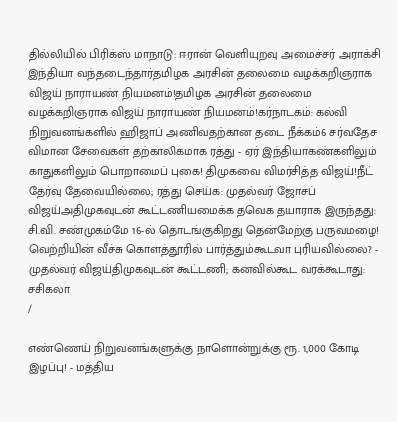தில்லியில் பிரிக்ஸ் மாநாடு: ஈரான் வெளியுறவு அமைச்சர் அராக்சி இந்தியா வந்தடைந்தார்தமிழக அரசின் தலைமை வழக்கறிஞராக விஜய் நாராயண் நியமனம்!தமிழக அரசின் தலைமை வழக்கறிஞராக விஜய் நாராயண் நியமனம்!கர்நாடகம்: கல்வி நிறுவனங்களில் ஹிஜாப் அணிவதற்கான தடை நீக்கம்6 சர்வதேச விமான சேவைகள் தற்காலிகமாக ரத்து - ஏர் இந்தியாகண்களிலும் காதுகளிலும் பொறாமைப் புகை! திமுகவை விமர்சித்த விஜய்!நீட் தேர்வு தேவையில்லை; ரத்து செய்க: முதல்வர் ஜோசப் விஜய்அதிமுகவுடன் கூட்டணியமைக்க தவெக தயாராக இருந்தது: சி.வி. சண்முகம்மே 16-ல் தொடங்குகிறது தென்மேற்கு பருவமழை! வெற்றியின் வீச்சு கொளத்தூரில் பார்த்தும்கூடவா புரியவில்லை? - முதல்வர் விஜய்திமுகவுடன் கூட்டணி; கனவில்கூட வரக்கூடாது: சசிகலா
/

எண்ணெய் நிறுவனங்களுக்கு நாளொன்றுக்கு ரூ. 1,000 கோடி இழப்பு! - மத்திய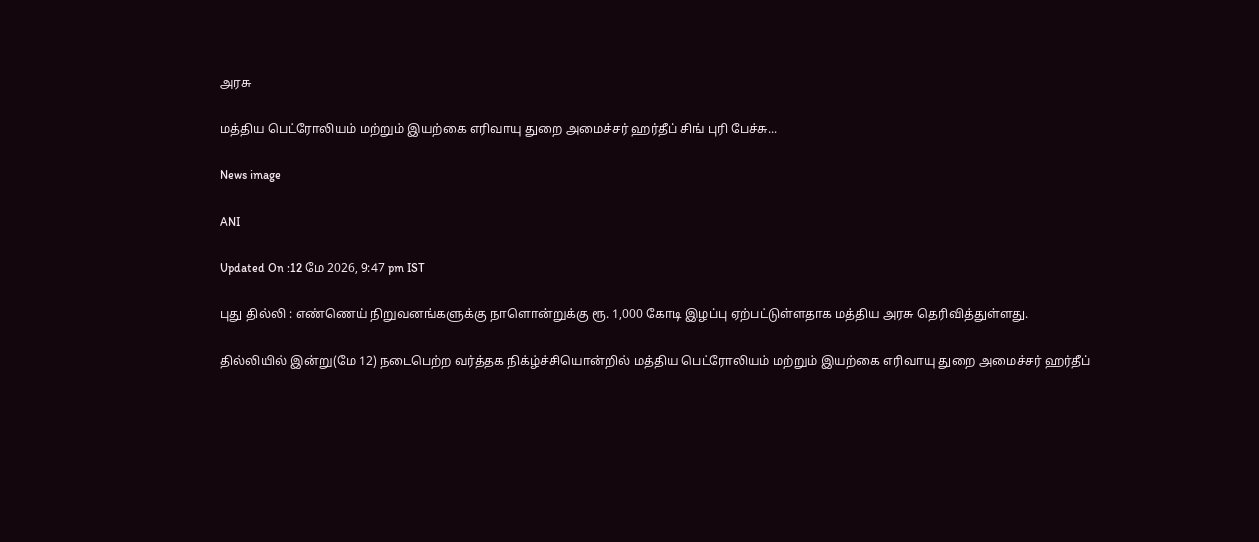அரசு

மத்திய பெட்ரோலியம் மற்றும் இயற்கை எரிவாயு துறை அமைச்சர் ஹர்தீப் சிங் புரி பேச்சு...

News image

ANI

Updated On :12 மே 2026, 9:47 pm IST

புது தில்லி : எண்ணெய் நிறுவனங்களுக்கு நாளொன்றுக்கு ரூ. 1,000 கோடி இழப்பு ஏற்பட்டுள்ளதாக மத்திய அரசு தெரிவித்துள்ளது.

தில்லியில் இன்று(மே 12) நடைபெற்ற வர்த்தக நிக்ழ்ச்சியொன்றில் மத்திய பெட்ரோலியம் மற்றும் இயற்கை எரிவாயு துறை அமைச்சர் ஹர்தீப்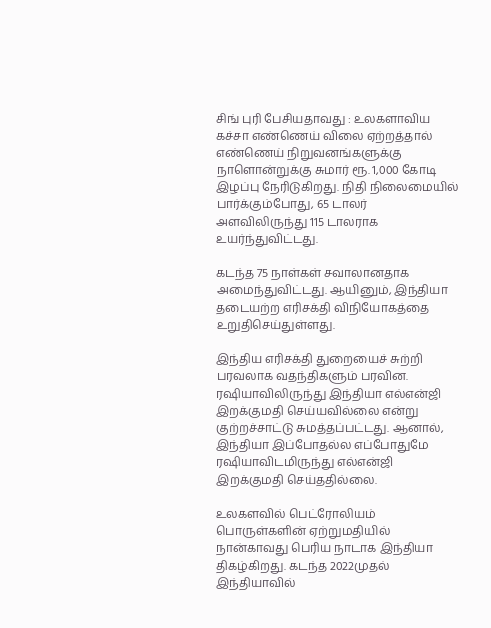சிங் புரி பேசியதாவது : உலகளாவிய கச்சா எண்ணெய் விலை ஏற்றத்தால் எண்ணெய் நிறுவனங்களுக்கு நாளொன்றுக்கு சுமார் ரூ. 1,000 கோடி இழப்பு நேரிடுகிறது. நிதி நிலைமையில் பார்க்கும்போது, 65 டாலர் அளவிலிருந்து 115 டாலராக உயர்ந்துவிட்டது.

கடந்த 75 நாள்கள் சவாலானதாக அமைந்துவிட்டது. ஆயினும், இந்தியா தடையற்ற எரிசக்தி விநியோகத்தை உறுதிசெய்துள்ளது.

இந்திய எரிசக்தி துறையைச் சுற்றி பரவலாக வதந்திகளும் பரவின. ரஷியாவிலிருந்து இந்தியா எல்என்ஜி இறக்குமதி செய்யவில்லை என்று குற்றச்சாட்டு சுமத்தப்பட்டது. ஆனால், இந்தியா இப்போதல்ல எப்போதுமே ரஷியாவிடமிருந்து எல்என்ஜி இறக்குமதி செய்ததில்லை.

உலகளவில் பெட்ரோலியம் பொருள்களின் ஏற்றுமதியில் நான்காவது பெரிய நாடாக இந்தியா திகழ்கிறது. கடந்த 2022முதல் இந்தியாவில்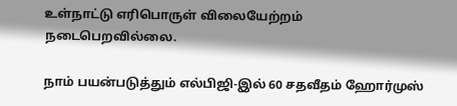உள்நாட்டு எரிபொருள் விலையேற்றம் நடைபெறவில்லை.

நாம் பயன்படுத்தும் எல்பிஜி-இல் 60 சதவீதம் ஹோர்முஸ்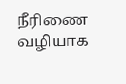நீரிணை வழியாக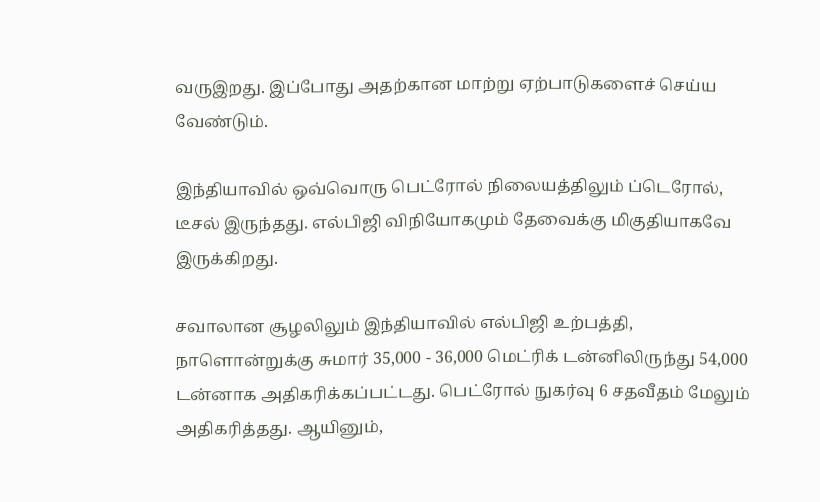வருஇறது. இப்போது அதற்கான மாற்று ஏற்பாடுகளைச் செய்ய வேண்டும்.

இந்தியாவில் ஒவ்வொரு பெட்ரோல் நிலையத்திலும் ப்டெரோல், டீசல் இருந்தது. எல்பிஜி விநியோகமும் தேவைக்கு மிகுதியாகவே இருக்கிறது.

சவாலான சூழலிலும் இந்தியாவில் எல்பிஜி உற்பத்தி, நாளொன்றுக்கு சுமார் 35,000 - 36,000 மெட்ரிக் டன்னிலிருந்து 54,000 டன்னாக அதிகரிக்கப்பட்டது. பெட்ரோல் நுகர்வு 6 சதவீதம் மேலும் அதிகரித்தது. ஆயினும்,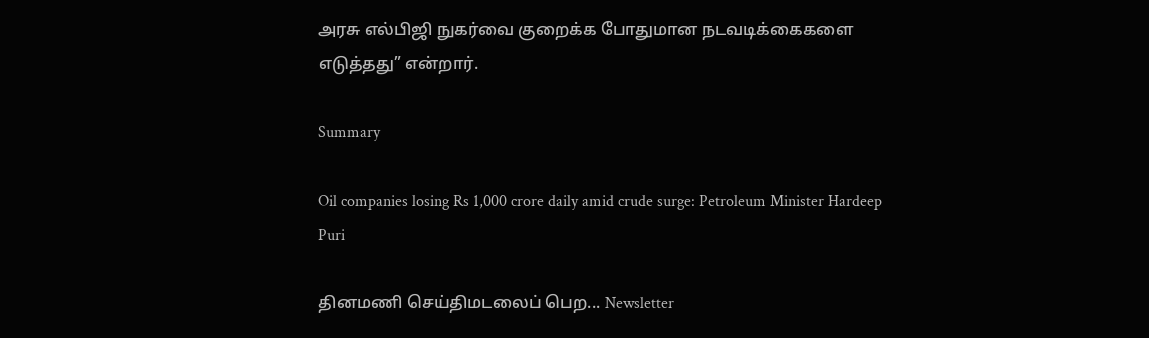அரசு எல்பிஜி நுகர்வை குறைக்க போதுமான நடவடிக்கைகளை எடுத்தது” என்றார்.

Summary

Oil companies losing Rs 1,000 crore daily amid crude surge: Petroleum Minister Hardeep Puri

தினமணி செய்திமடலைப் பெற... Newsletter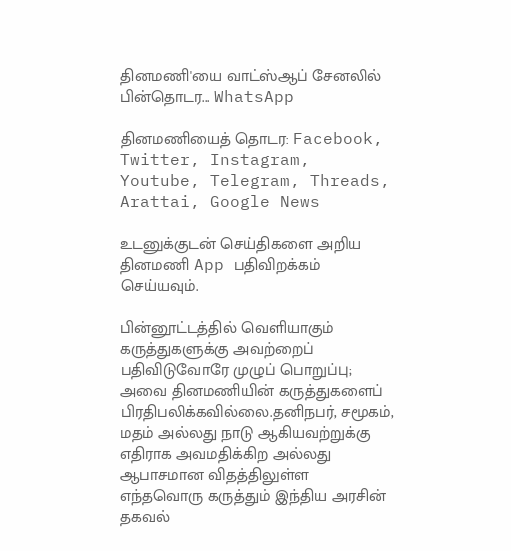தினமணி'யை வாட்ஸ்ஆப் சேனலில் பின்தொடர... WhatsApp

தினமணியைத் தொடர: Facebook, Twitter, Instagram, Youtube, Telegram, Threads, Arattai, Google News

உடனுக்குடன் செய்திகளை அறிய தினமணி App பதிவிறக்கம் செய்யவும்.

பின்னூட்டத்தில் வெளியாகும் கருத்துகளுக்கு அவற்றைப் பதிவிடுவோரே முழுப் பொறுப்பு; அவை தினமணியின் கருத்துகளைப் பிரதிபலிக்கவில்லை.தனிநபர், சமூகம், மதம் அல்லது நாடு ஆகியவற்றுக்கு எதிராக அவமதிக்கிற அல்லது ஆபாசமான விதத்திலுள்ள எந்தவொரு கருத்தும் இந்திய அரசின் தகவல்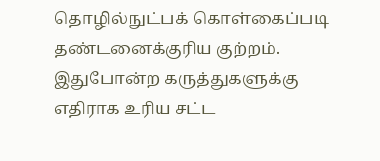தொழில்நுட்பக் கொள்கைப்படி தண்டனைக்குரிய குற்றம். இதுபோன்ற கருத்துகளுக்கு எதிராக உரிய சட்ட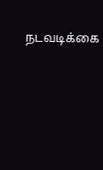நடவடிக்கை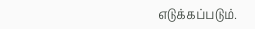எடுக்கப்படும்.